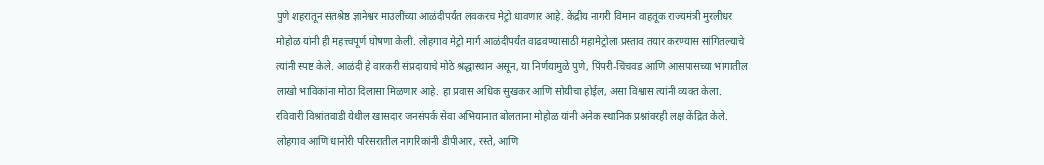पुणे शहरातून संतश्रेष्ठ ज्ञानेश्वर माउलींच्या आळंदीपर्यंत लवकरच मेट्रो धावणार आहे. केंद्रीय नागरी विमान वाहतूक राज्यमंत्री मुरलीधर मोहोळ यांनी ही महत्त्वपूर्ण घोषणा केली. लोहगाव मेट्रो मार्ग आळंदीपर्यंत वाढवण्यासाठी महामेट्रोला प्रस्ताव तयार करण्यास सांगितल्याचे त्यांनी स्पष्ट केले. आळंदी हे वारकरी संप्रदायाचे मोठे श्रद्धास्थान असून, या निर्णयामुळे पुणे, पिंपरी-चिंचवड आणि आसपासच्या भागातील लाखो भाविकांना मोठा दिलासा मिळणार आहे. हा प्रवास अधिक सुखकर आणि सोयीचा होईल, असा विश्वास त्यांनी व्यक्त केला.
रविवारी विश्रांतवाडी येथील खासदार जनसंपर्क सेवा अभियानात बोलताना मोहोळ यांनी अनेक स्थानिक प्रश्नांवरही लक्ष केंद्रित केले. लोहगाव आणि धानोरी परिसरातील नागरिकांनी डीपीआर, रस्ते, आणि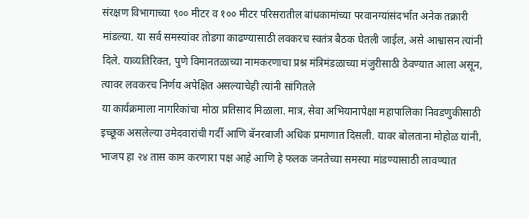संरक्षण विभागाच्या ९०० मीटर व १०० मीटर परिसरातील बांधकामांच्या परवानग्यांसंदर्भात अनेक तक्रारी मांडल्या. या सर्व समस्यांवर तोडगा काढण्यासाठी लवकरच स्वतंत्र बैठक घेतली जाईल, असे आश्वासन त्यांनी दिले. याव्यतिरिक्त, पुणे विमानतळाच्या नामकरणाचा प्रश्न मंत्रिमंडळाच्या मंजुरीसाठी ठेवण्यात आला असून, त्यावर लवकरच निर्णय अपेक्षित असल्याचेही त्यांनी सांगितले
या कार्यक्रमाला नागरिकांचा मोठा प्रतिसाद मिळाला. मात्र, सेवा अभियानापेक्षा महापालिका निवडणुकीसाठी इच्छूक असलेल्या उमेदवारांची गर्दी आणि बॅनरबाजी अधिक प्रमाणात दिसली. यावर बोलताना मोहोळ यांनी, भाजप हा २४ तास काम करणारा पक्ष आहे आणि हे फलक जनतेच्या समस्या मांडण्यासाठी लावण्यात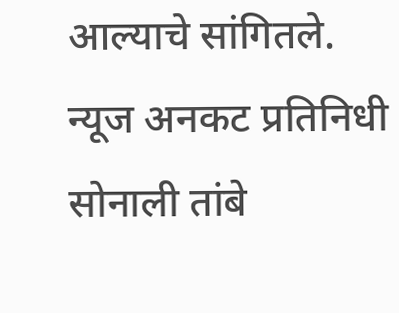आल्याचे सांगितले.
न्यूज अनकट प्रतिनिधी सोनाली तांबे